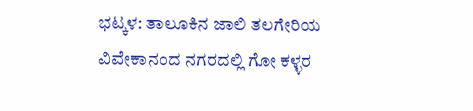ಭಟ್ಕಳ: ತಾಲೂಕಿನ ಜಾಲಿ ತಲಗೇರಿಯ ವಿವೇಕಾನಂದ ನಗರದಲ್ಲಿ ಗೋ ಕಳ್ಳರ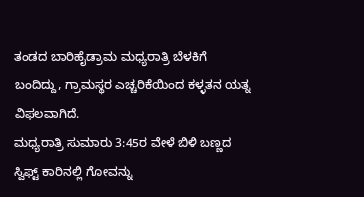ತಂಡದ ಬಾರಿಹೈಡ್ರಾಮ ಮಧ್ಯರಾತ್ರಿ ಬೆಳಕಿಗೆ ಬಂದಿದ್ದು, ಗ್ರಾಮಸ್ಥರ ಎಚ್ಚರಿಕೆಯಿಂದ ಕಳ್ಳತನ ಯತ್ನ ವಿಫಲವಾಗಿದೆ.
ಮಧ್ಯರಾತ್ರಿ ಸುಮಾರು 3:45ರ ವೇಳೆ ಬಿಳಿ ಬಣ್ಣದ ಸ್ವಿಫ್ಟ್ ಕಾರಿನಲ್ಲಿ ಗೋವನ್ನು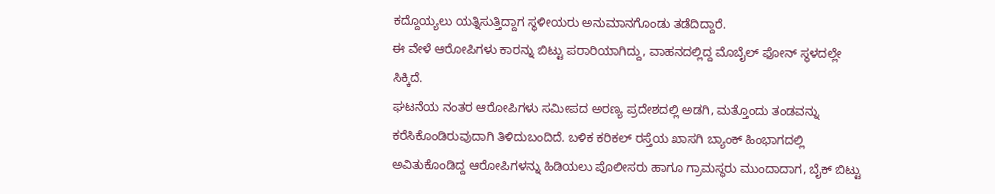ಕದ್ದೊಯ್ಯಲು ಯತ್ನಿಸುತ್ತಿದ್ದಾಗ ಸ್ಥಳೀಯರು ಅನುಮಾನಗೊಂಡು ತಡೆದಿದ್ದಾರೆ.
ಈ ವೇಳೆ ಆರೋಪಿಗಳು ಕಾರನ್ನು ಬಿಟ್ಟು ಪರಾರಿಯಾಗಿದ್ದು, ವಾಹನದಲ್ಲಿದ್ದ ಮೊಬೈಲ್ ಫೋನ್ ಸ್ಥಳದಲ್ಲೇ ಸಿಕ್ಕಿದೆ.
ಘಟನೆಯ ನಂತರ ಆರೋಪಿಗಳು ಸಮೀಪದ ಅರಣ್ಯ ಪ್ರದೇಶದಲ್ಲಿ ಅಡಗಿ, ಮತ್ತೊಂದು ತಂಡವನ್ನು ಕರೆಸಿಕೊಂಡಿರುವುದಾಗಿ ತಿಳಿದುಬಂದಿದೆ. ಬಳಿಕ ಕರಿಕಲ್ ರಸ್ತೆಯ ಖಾಸಗಿ ಬ್ಯಾಂಕ್ ಹಿಂಭಾಗದಲ್ಲಿ ಅವಿತುಕೊಂಡಿದ್ದ ಆರೋಪಿಗಳನ್ನು ಹಿಡಿಯಲು ಪೊಲೀಸರು ಹಾಗೂ ಗ್ರಾಮಸ್ಥರು ಮುಂದಾದಾಗ, ಬೈಕ್ ಬಿಟ್ಟು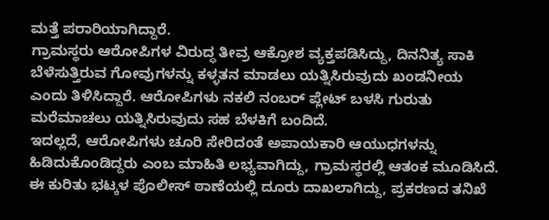ಮತ್ತೆ ಪರಾರಿಯಾಗಿದ್ದಾರೆ.
ಗ್ರಾಮಸ್ಥರು ಆರೋಪಿಗಳ ವಿರುದ್ಧ ತೀವ್ರ ಆಕ್ರೋಶ ವ್ಯಕ್ತಪಡಿಸಿದ್ದು, ದಿನನಿತ್ಯ ಸಾಕಿ ಬೆಳೆಸುತ್ತಿರುವ ಗೋವುಗಳನ್ನು ಕಳ್ಳತನ ಮಾಡಲು ಯತ್ನಿಸಿರುವುದು ಖಂಡನೀಯ ಎಂದು ತಿಳಿಸಿದ್ದಾರೆ. ಆರೋಪಿಗಳು ನಕಲಿ ನಂಬರ್ ಪ್ಲೇಟ್ ಬಳಸಿ ಗುರುತು ಮರೆಮಾಚಲು ಯತ್ನಿಸಿರುವುದು ಸಹ ಬೆಳಕಿಗೆ ಬಂದಿದೆ.
ಇದಲ್ಲದೆ, ಆರೋಪಿಗಳು ಚೂರಿ ಸೇರಿದಂತೆ ಅಪಾಯಕಾರಿ ಆಯುಧಗಳನ್ನು ಹಿಡಿದುಕೊಂಡಿದ್ದರು ಎಂಬ ಮಾಹಿತಿ ಲಭ್ಯವಾಗಿದ್ದು, ಗ್ರಾಮಸ್ಥರಲ್ಲಿ ಆತಂಕ ಮೂಡಿಸಿದೆ.
ಈ ಕುರಿತು ಭಟ್ಕಳ ಪೊಲೀಸ್ ಠಾಣೆಯಲ್ಲಿ ದೂರು ದಾಖಲಾಗಿದ್ದು, ಪ್ರಕರಣದ ತನಿಖೆ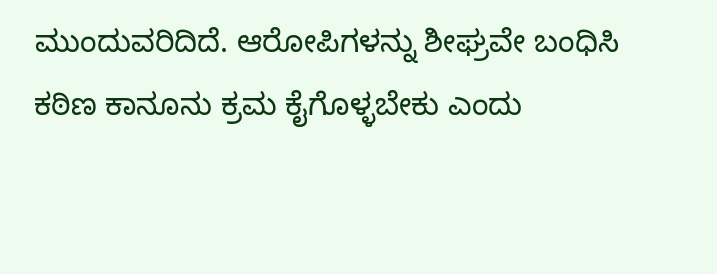ಮುಂದುವರಿದಿದೆ. ಆರೋಪಿಗಳನ್ನು ಶೀಘ್ರವೇ ಬಂಧಿಸಿ ಕಠಿಣ ಕಾನೂನು ಕ್ರಮ ಕೈಗೊಳ್ಳಬೇಕು ಎಂದು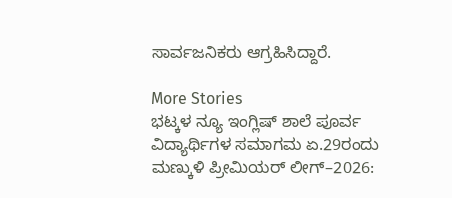ಸಾರ್ವಜನಿಕರು ಆಗ್ರಹಿಸಿದ್ದಾರೆ.

More Stories
ಭಟ್ಕಳ ನ್ಯೂ ಇಂಗ್ಲಿಷ್ ಶಾಲೆ ಪೂರ್ವ ವಿದ್ಯಾರ್ಥಿಗಳ ಸಮಾಗಮ ಏ.29ರಂದು
ಮಣ್ಕುಳಿ ಪ್ರೀಮಿಯರ್ ಲೀಗ್–2026: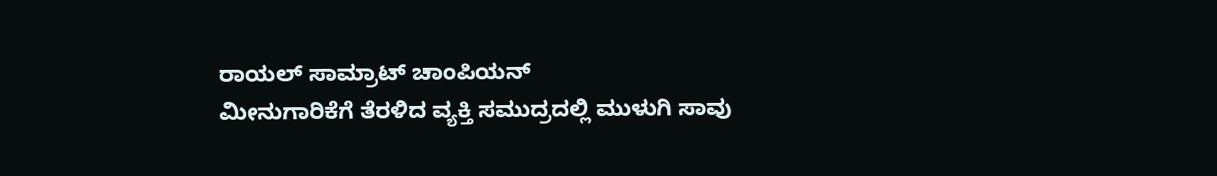ರಾಯಲ್ ಸಾಮ್ರಾಟ್ ಚಾಂಪಿಯನ್
ಮೀನುಗಾರಿಕೆಗೆ ತೆರಳಿದ ವ್ಯಕ್ತಿ ಸಮುದ್ರದಲ್ಲಿ ಮುಳುಗಿ ಸಾವು